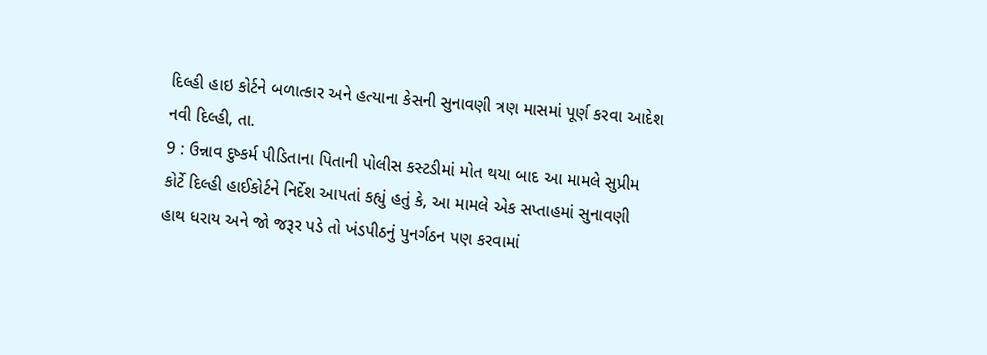દિલ્હી હાઇ કોર્ટને બળાત્કાર અને હત્યાના કેસની સુનાવણી ત્રણ માસમાં પૂર્ણ કરવા આદેશ
નવી દિલ્હી, તા.
9 : ઉન્નાવ દુષ્કર્મ પીડિતાના પિતાની પોલીસ કસ્ટડીમાં મોત થયા બાદ આ મામલે સુપ્રીમ
કોર્ટે દિલ્હી હાઈકોર્ટને નિર્દેશ આપતાં કહ્યું હતું કે, આ મામલે એક સપ્તાહમાં સુનાવણી
હાથ ધરાય અને જો જરૂર પડે તો ખંડપીઠનું પુનર્ગઠન પણ કરવામાં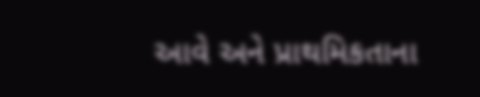આવે અને પ્રાથમિકતાના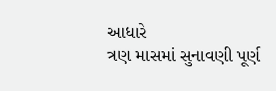આધારે
ત્રણ માસમાં સુનાવણી પૂર્ણ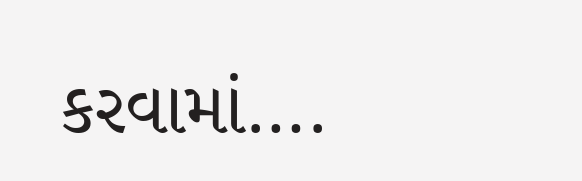કરવામાં….